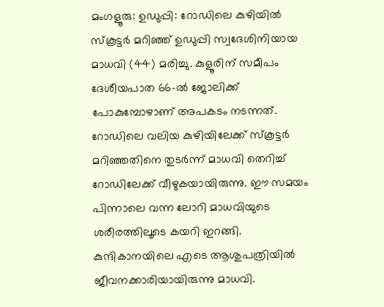മംഗളൂരു: ഉഡുപ്പി: റോഡിലെ കുഴിയിൽ സ്കൂട്ടർ മറിഞ്ഞ് ഉഡുപ്പി സ്വദേശിനിയായ മാധവി (44) മരിച്ചു. കുളൂരിന് സമീപം ദേശീയപാത 66-ൽ ജോലിക്ക് പോകുമ്പോഴാണ് അപകടം നടന്നത്.
റോഡിലെ വലിയ കുഴിയിലേക്ക് സ്കൂട്ടർ മറിഞ്ഞതിനെ തുടർന്ന് മാധവി തെറിച്ച് റോഡിലേക്ക് വീഴുകയായിരുന്നു. ഈ സമയം പിന്നാലെ വന്ന ലോറി മാധവിയുടെ ശരീരത്തിലൂടെ കയറി ഇറങ്ങി. കുന്ദികാനയിലെ എടെ ആശുപത്രിയിൽ ജീവനക്കാരിയായിരുന്നു മാധവി.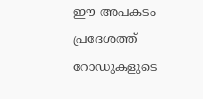ഈ അപകടം പ്രദേശത്ത് റോഡുകളുടെ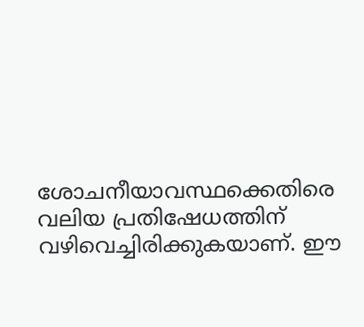ശോചനീയാവസ്ഥക്കെതിരെ വലിയ പ്രതിഷേധത്തിന് വഴിവെച്ചിരിക്കുകയാണ്. ഈ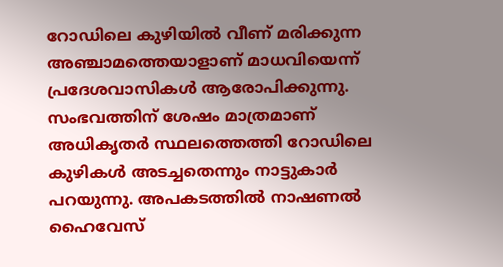റോഡിലെ കുഴിയിൽ വീണ് മരിക്കുന്ന അഞ്ചാമത്തെയാളാണ് മാധവിയെന്ന് പ്രദേശവാസികൾ ആരോപിക്കുന്നു.
സംഭവത്തിന് ശേഷം മാത്രമാണ് അധികൃതർ സ്ഥലത്തെത്തി റോഡിലെ കുഴികൾ അടച്ചതെന്നും നാട്ടുകാർ പറയുന്നു. അപകടത്തിൽ നാഷണൽ ഹൈവേസ്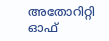അതോറിറ്റി ഓഫ്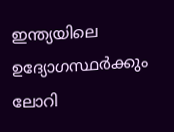ഇന്ത്യയിലെ ഉദ്യോഗസ്ഥർക്കും ലോറി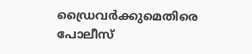ഡ്രൈവർക്കുമെതിരെ പോലീസ്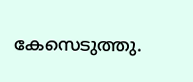കേസെടുത്തു.